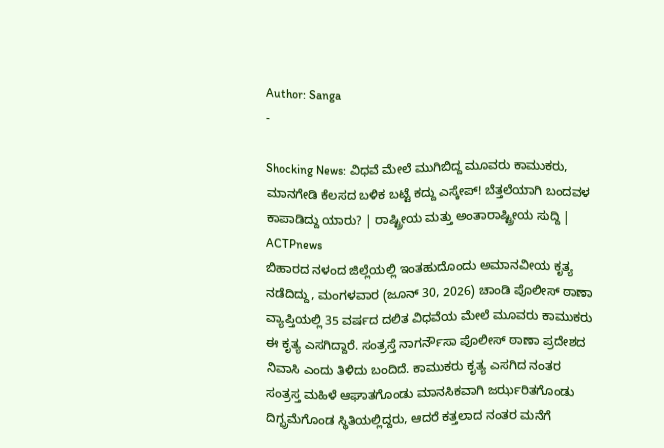Author: Sanga
-

Shocking News: ವಿಧವೆ ಮೇಲೆ ಮುಗಿಬಿದ್ದ ಮೂವರು ಕಾಮುಕರು, ಮಾನಗೇಡಿ ಕೆಲಸದ ಬಳಿಕ ಬಟ್ಟೆ ಕದ್ದು ಎಸ್ಕೇಪ್! ಬೆತ್ತಲೆಯಾಗಿ ಬಂದವಳ ಕಾಪಾಡಿದ್ದು ಯಾರು? | ರಾಷ್ಟ್ರೀಯ ಮತ್ತು ಅಂತಾರಾಷ್ಟ್ರೀಯ ಸುದ್ದಿ | ACTPnews
ಬಿಹಾರದ ನಳಂದ ಜಿಲ್ಲೆಯಲ್ಲಿ ಇಂತಹುದೊಂದು ಅಮಾನವೀಯ ಕೃತ್ಯ ನಡೆದಿದ್ದು, ಮಂಗಳವಾರ (ಜೂನ್ 30, 2026) ಚಾಂಡಿ ಪೊಲೀಸ್ ಠಾಣಾ ವ್ಯಾಪ್ತಿಯಲ್ಲಿ 35 ವರ್ಷದ ದಲಿತ ವಿಧವೆಯ ಮೇಲೆ ಮೂವರು ಕಾಮುಕರು ಈ ಕೃತ್ಯ ಎಸಗಿದ್ದಾರೆ. ಸಂತ್ರಸ್ತೆ ನಾಗರ್ನೌಸಾ ಪೊಲೀಸ್ ಠಾಣಾ ಪ್ರದೇಶದ ನಿವಾಸಿ ಎಂದು ತಿಳಿದು ಬಂದಿದೆ. ಕಾಮುಕರು ಕೃತ್ಯ ಎಸಗಿದ ನಂತರ ಸಂತ್ರಸ್ತ ಮಹಿಳೆ ಆಘಾತಗೊಂಡು ಮಾನಸಿಕವಾಗಿ ಜರ್ಝರಿತಗೊಂಡು ದಿಗ್ಭ್ರಮೆಗೊಂಡ ಸ್ಥಿತಿಯಲ್ಲಿದ್ದರು, ಆದರೆ ಕತ್ತಲಾದ ನಂತರ ಮನೆಗೆ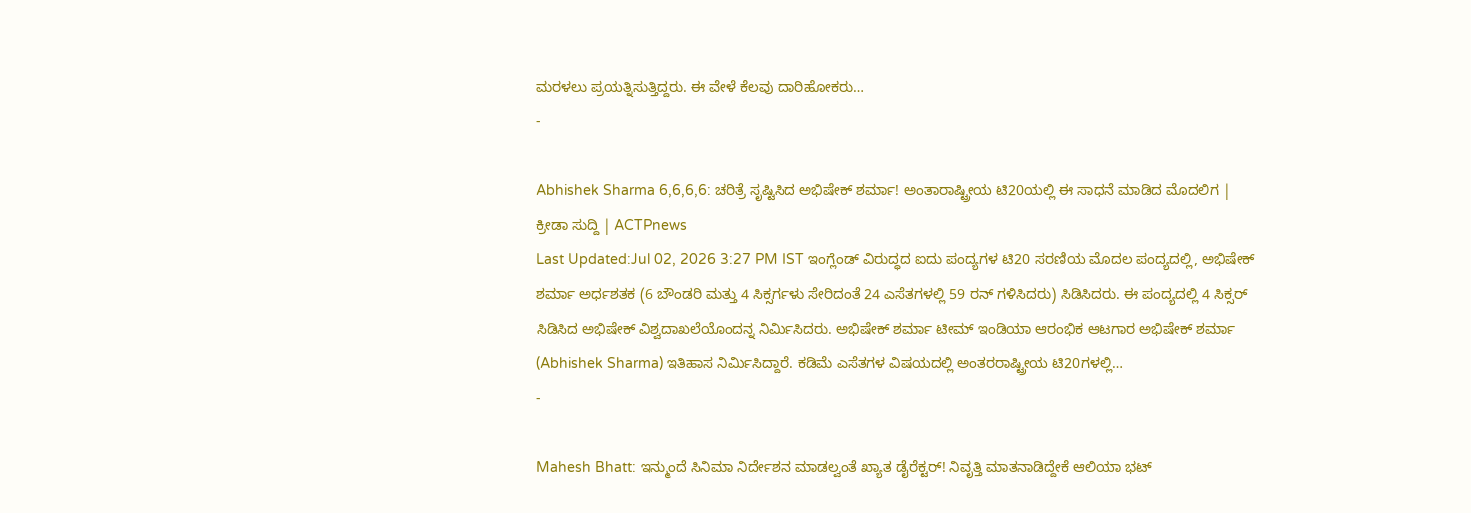ಮರಳಲು ಪ್ರಯತ್ನಿಸುತ್ತಿದ್ದರು. ಈ ವೇಳೆ ಕೆಲವು ದಾರಿಹೋಕರು…
-

Abhishek Sharma 6,6,6,6: ಚರಿತ್ರೆ ಸೃಷ್ಟಿಸಿದ ಅಭಿಷೇಕ್ ಶರ್ಮಾ! ಅಂತಾರಾಷ್ಟ್ರೀಯ ಟಿ20ಯಲ್ಲಿ ಈ ಸಾಧನೆ ಮಾಡಿದ ಮೊದಲಿಗ | ಕ್ರೀಡಾ ಸುದ್ದಿ | ACTPnews
Last Updated:Jul 02, 2026 3:27 PM IST ಇಂಗ್ಲೆಂಡ್ ವಿರುದ್ಧದ ಐದು ಪಂದ್ಯಗಳ ಟಿ20 ಸರಣಿಯ ಮೊದಲ ಪಂದ್ಯದಲ್ಲಿ, ಅಭಿಷೇಕ್ ಶರ್ಮಾ ಅರ್ಧಶತಕ (6 ಬೌಂಡರಿ ಮತ್ತು 4 ಸಿಕ್ಸರ್ಗಳು ಸೇರಿದಂತೆ 24 ಎಸೆತಗಳಲ್ಲಿ 59 ರನ್ ಗಳಿಸಿದರು) ಸಿಡಿಸಿದರು. ಈ ಪಂದ್ಯದಲ್ಲಿ 4 ಸಿಕ್ಸರ್ ಸಿಡಿಸಿದ ಅಭಿಷೇಕ್ ವಿಶ್ವದಾಖಲೆಯೊಂದನ್ನ ನಿರ್ಮಿಸಿದರು. ಅಭಿಷೇಕ್ ಶರ್ಮಾ ಟೀಮ್ ಇಂಡಿಯಾ ಆರಂಭಿಕ ಆಟಗಾರ ಅಭಿಷೇಕ್ ಶರ್ಮಾ (Abhishek Sharma) ಇತಿಹಾಸ ನಿರ್ಮಿಸಿದ್ದಾರೆ. ಕಡಿಮೆ ಎಸೆತಗಳ ವಿಷಯದಲ್ಲಿ ಅಂತರರಾಷ್ಟ್ರೀಯ ಟಿ20ಗಳಲ್ಲಿ…
-

Mahesh Bhatt: ಇನ್ಮುಂದೆ ಸಿನಿಮಾ ನಿರ್ದೇಶನ ಮಾಡಲ್ವಂತೆ ಖ್ಯಾತ ಡೈರೆಕ್ಟರ್! ನಿವೃತ್ತಿ ಮಾತನಾಡಿದ್ದೇಕೆ ಆಲಿಯಾ ಭಟ್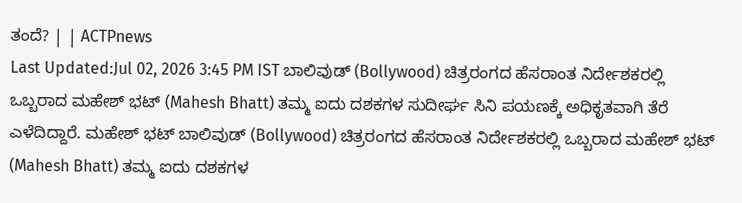ತಂದೆ? | | ACTPnews
Last Updated:Jul 02, 2026 3:45 PM IST ಬಾಲಿವುಡ್ (Bollywood) ಚಿತ್ರರಂಗದ ಹೆಸರಾಂತ ನಿರ್ದೇಶಕರಲ್ಲಿ ಒಬ್ಬರಾದ ಮಹೇಶ್ ಭಟ್ (Mahesh Bhatt) ತಮ್ಮ ಐದು ದಶಕಗಳ ಸುದೀರ್ಘ ಸಿನಿ ಪಯಣಕ್ಕೆ ಅಧಿಕೃತವಾಗಿ ತೆರೆ ಎಳೆದಿದ್ದಾರೆ. ಮಹೇಶ್ ಭಟ್ ಬಾಲಿವುಡ್ (Bollywood) ಚಿತ್ರರಂಗದ ಹೆಸರಾಂತ ನಿರ್ದೇಶಕರಲ್ಲಿ ಒಬ್ಬರಾದ ಮಹೇಶ್ ಭಟ್ (Mahesh Bhatt) ತಮ್ಮ ಐದು ದಶಕಗಳ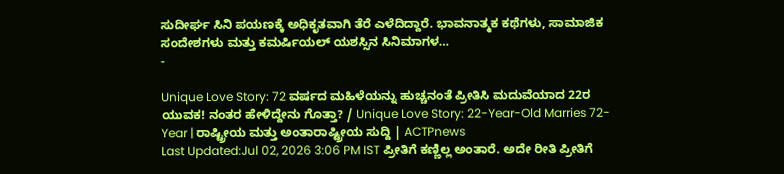ಸುದೀರ್ಘ ಸಿನಿ ಪಯಣಕ್ಕೆ ಅಧಿಕೃತವಾಗಿ ತೆರೆ ಎಳೆದಿದ್ದಾರೆ. ಭಾವನಾತ್ಮಕ ಕಥೆಗಳು, ಸಾಮಾಜಿಕ ಸಂದೇಶಗಳು ಮತ್ತು ಕಮರ್ಷಿಯಲ್ ಯಶಸ್ಸಿನ ಸಿನಿಮಾಗಳ…
-

Unique Love Story: 72 ವರ್ಷದ ಮಹಿಳೆಯನ್ನು ಹುಚ್ಚನಂತೆ ಪ್ರೀತಿಸಿ ಮದುವೆಯಾದ 22ರ ಯುವಕ! ನಂತರ ಹೇಳಿದ್ದೇನು ಗೊತ್ತಾ? / Unique Love Story: 22-Year-Old Marries 72-Year | ರಾಷ್ಟ್ರೀಯ ಮತ್ತು ಅಂತಾರಾಷ್ಟ್ರೀಯ ಸುದ್ದಿ | ACTPnews
Last Updated:Jul 02, 2026 3:06 PM IST ಪ್ರೀತಿಗೆ ಕಣ್ಣಿಲ್ಲ ಅಂತಾರೆ. ಅದೇ ರೀತಿ ಪ್ರೀತಿಗೆ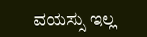ವಯಸ್ಸು ಇಲ್ಲ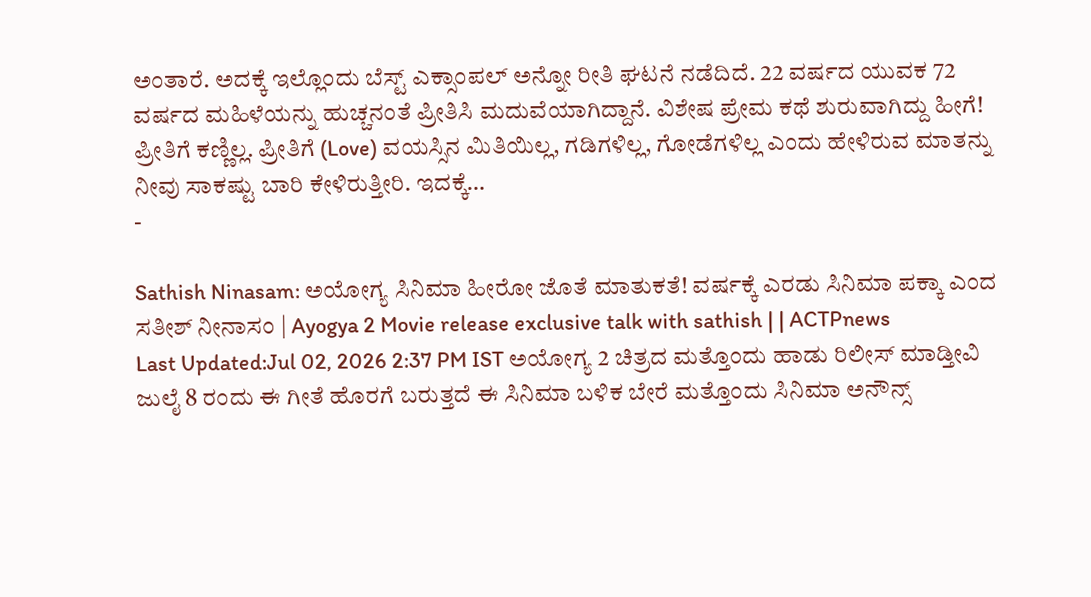ಅಂತಾರೆ. ಅದಕ್ಕೆ ಇಲ್ಲೊಂದು ಬೆಸ್ಟ್ ಎಕ್ಸಾಂಪಲ್ ಅನ್ನೋ ರೀತಿ ಘಟನೆ ನಡೆದಿದೆ. 22 ವರ್ಷದ ಯುವಕ 72 ವರ್ಷದ ಮಹಿಳೆಯನ್ನು ಹುಚ್ಚನಂತೆ ಪ್ರೀತಿಸಿ ಮದುವೆಯಾಗಿದ್ದಾನೆ. ವಿಶೇಷ ಪ್ರೇಮ ಕಥೆ ಶುರುವಾಗಿದ್ದು ಹೀಗೆ! ಪ್ರೀತಿಗೆ ಕಣ್ಣಿಲ್ಲ. ಪ್ರೀತಿಗೆ (Love) ವಯಸ್ಸಿನ ಮಿತಿಯಿಲ್ಲ, ಗಡಿಗಳಿಲ್ಲ, ಗೋಡೆಗಳಿಲ್ಲ ಎಂದು ಹೇಳಿರುವ ಮಾತನ್ನು ನೀವು ಸಾಕಷ್ಟು ಬಾರಿ ಕೇಳಿರುತ್ತೀರಿ. ಇದಕ್ಕೆ…
-

Sathish Ninasam: ಅಯೋಗ್ಯ ಸಿನಿಮಾ ಹೀರೋ ಜೊತೆ ಮಾತುಕತೆ! ವರ್ಷಕ್ಕೆ ಎರಡು ಸಿನಿಮಾ ಪಕ್ಕಾ ಎಂದ ಸತೀಶ್ ನೀನಾಸಂ | Ayogya 2 Movie release exclusive talk with sathish | | ACTPnews
Last Updated:Jul 02, 2026 2:37 PM IST ಅಯೋಗ್ಯ 2 ಚಿತ್ರದ ಮತ್ತೊಂದು ಹಾಡು ರಿಲೀಸ್ ಮಾಡ್ತೀವಿ ಜುಲೈ 8 ರಂದು ಈ ಗೀತೆ ಹೊರಗೆ ಬರುತ್ತದೆ ಈ ಸಿನಿಮಾ ಬಳಿಕ ಬೇರೆ ಮತ್ತೊಂದು ಸಿನಿಮಾ ಅನೌನ್ಸ್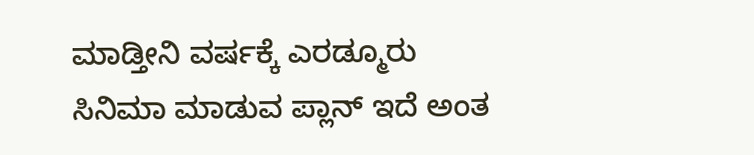ಮಾಡ್ತೀನಿ ವರ್ಷಕ್ಕೆ ಎರಡ್ಮೂರು ಸಿನಿಮಾ ಮಾಡುವ ಪ್ಲಾನ್ ಇದೆ ಅಂತ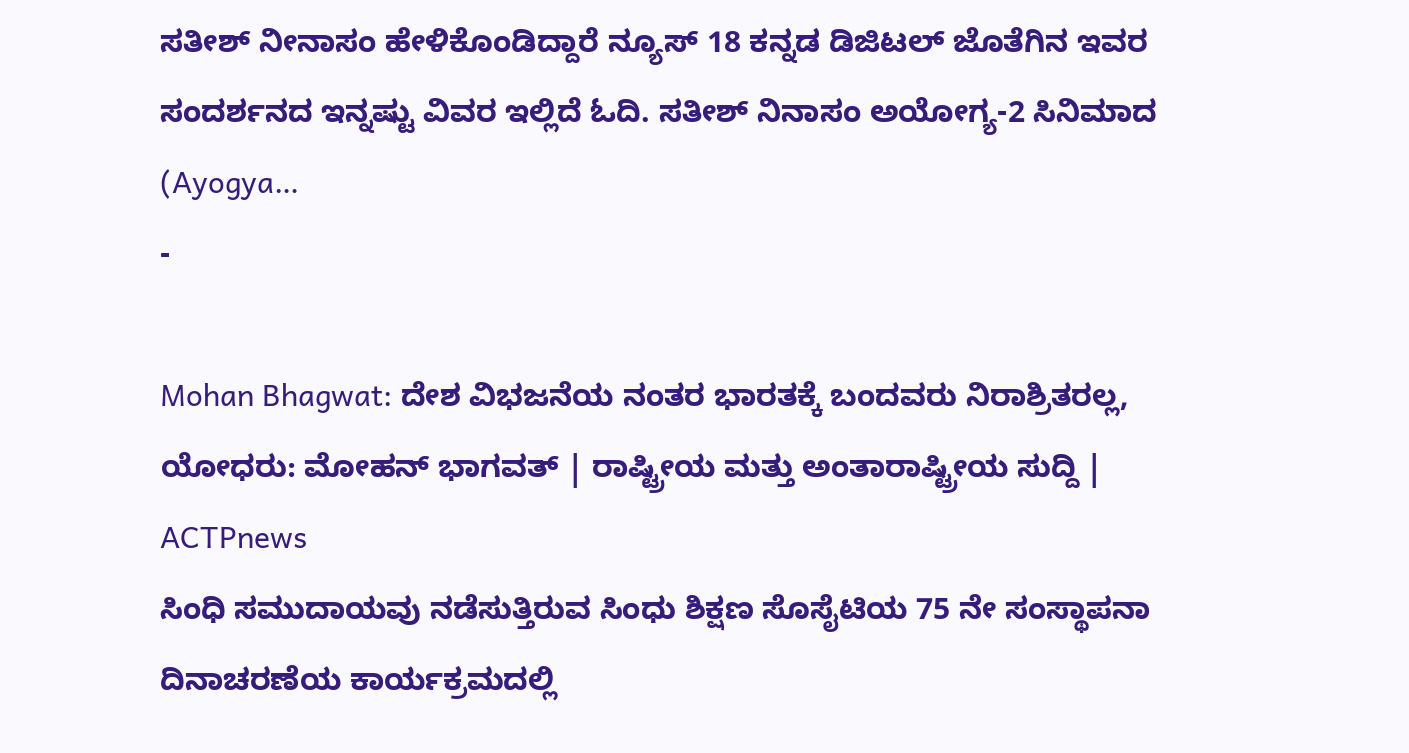ಸತೀಶ್ ನೀನಾಸಂ ಹೇಳಿಕೊಂಡಿದ್ದಾರೆ ನ್ಯೂಸ್ 18 ಕನ್ನಡ ಡಿಜಿಟಲ್ ಜೊತೆಗಿನ ಇವರ ಸಂದರ್ಶನದ ಇನ್ನಷ್ಟು ವಿವರ ಇಲ್ಲಿದೆ ಓದಿ. ಸತೀಶ್ ನಿನಾಸಂ ಅಯೋಗ್ಯ-2 ಸಿನಿಮಾದ (Ayogya…
-

Mohan Bhagwat: ದೇಶ ವಿಭಜನೆಯ ನಂತರ ಭಾರತಕ್ಕೆ ಬಂದವರು ನಿರಾಶ್ರಿತರಲ್ಲ, ಯೋಧರು: ಮೋಹನ್ ಭಾಗವತ್ | ರಾಷ್ಟ್ರೀಯ ಮತ್ತು ಅಂತಾರಾಷ್ಟ್ರೀಯ ಸುದ್ದಿ | ACTPnews
ಸಿಂಧಿ ಸಮುದಾಯವು ನಡೆಸುತ್ತಿರುವ ಸಿಂಧು ಶಿಕ್ಷಣ ಸೊಸೈಟಿಯ 75 ನೇ ಸಂಸ್ಥಾಪನಾ ದಿನಾಚರಣೆಯ ಕಾರ್ಯಕ್ರಮದಲ್ಲಿ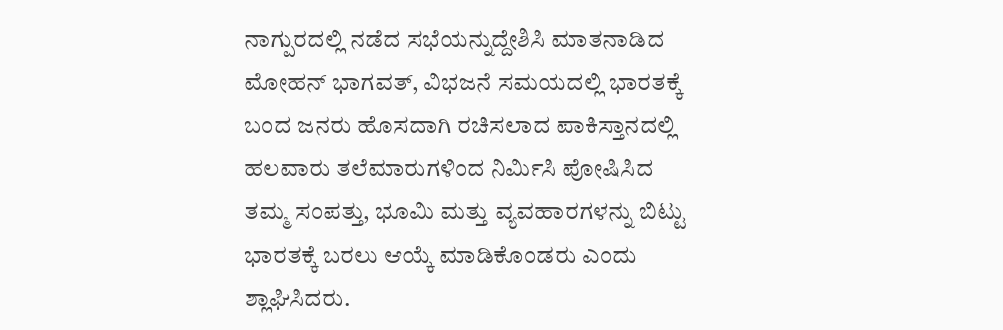ನಾಗ್ಪುರದಲ್ಲಿ ನಡೆದ ಸಭೆಯನ್ನುದ್ದೇಶಿಸಿ ಮಾತನಾಡಿದ ಮೋಹನ್ ಭಾಗವತ್, ವಿಭಜನೆ ಸಮಯದಲ್ಲಿ ಭಾರತಕ್ಕೆ ಬಂದ ಜನರು ಹೊಸದಾಗಿ ರಚಿಸಲಾದ ಪಾಕಿಸ್ತಾನದಲ್ಲಿ ಹಲವಾರು ತಲೆಮಾರುಗಳಿಂದ ನಿರ್ಮಿಸಿ ಪೋಷಿಸಿದ ತಮ್ಮ ಸಂಪತ್ತು, ಭೂಮಿ ಮತ್ತು ವ್ಯವಹಾರಗಳನ್ನು ಬಿಟ್ಟು ಭಾರತಕ್ಕೆ ಬರಲು ಆಯ್ಕೆ ಮಾಡಿಕೊಂಡರು ಎಂದು ಶ್ಲಾಘಿಸಿದರು.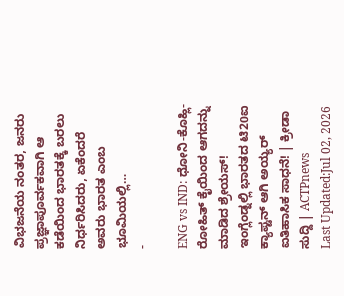ವಿಭಜನೆಯ ನಂತರ, ಜನರು ಪ್ರಜ್ಞಾಪೂರ್ವಕವಾಗಿ ಆ ಕಡೆಯಿಂದ ಭಾರತಕ್ಕೆ ಬರಲು ನಿರ್ಧರಿಸಿದರು, ಏಕೆಂದರೆ ಅವರು ಭಾರತ ಎಂಬ ಭೂಮಿಯಲ್ಲಿ…
-

ENG vs IND: ಧೋನಿ-ಕೊಹ್ಲಿ-ರೋಹಿತ್ ಕೈಯಿಂದ ಆಗದನ್ನು ಮಾಡಿದ ಶ್ರೇಯಸ್! ಇಂಗ್ಲೆಂಡ್ನಲ್ಲಿ ಭಾರತದ ಟಿ20ಐ ಕ್ಯಾಪ್ಟನ್ ಆಗಿ ಅಯ್ಯರ್ ಐತಿಹಾಸಿಕ ಸಾಧನೆ! | ಕ್ರೀಡಾ ಸುದ್ದಿ | ACTPnews
Last Updated:Jul 02, 2026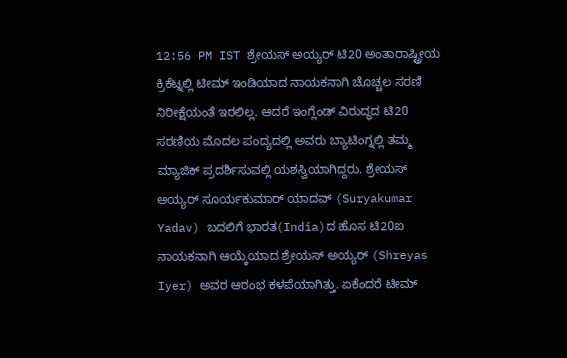12:56 PM IST ಶ್ರೇಯಸ್ ಅಯ್ಯರ್ ಟಿ20 ಅಂತಾರಾಷ್ಟ್ರೀಯ ಕ್ರಿಕೆಟ್ನಲ್ಲಿ ಟೀಮ್ ಇಂಡಿಯಾದ ನಾಯಕನಾಗಿ ಚೊಚ್ಚಲ ಸರಣಿ ನಿರೀಕ್ಷೆಯಂತೆ ಇರಲಿಲ್ಲ. ಆದರೆ ಇಂಗ್ಲೆಂಡ್ ವಿರುದ್ಧದ ಟಿ20 ಸರಣಿಯ ಮೊದಲ ಪಂದ್ಯದಲ್ಲಿ ಅವರು ಬ್ಯಾಟಿಂಗ್ನಲ್ಲಿ ತಮ್ಮ ಮ್ಯಾಜಿಕ್ ಪ್ರದರ್ಶಿಸುವಲ್ಲಿ ಯಶಸ್ವಿಯಾಗಿದ್ದರು. ಶ್ರೇಯಸ್ ಅಯ್ಯರ್ ಸೂರ್ಯಕುಮಾರ್ ಯಾದವ್ (Suryakumar Yadav) ಬದಲಿಗೆ ಭಾರತ(India)ದ ಹೊಸ ಟಿ20ಐ ನಾಯಕನಾಗಿ ಆಯ್ಕೆಯಾದ ಶ್ರೇಯಸ್ ಅಯ್ಯರ್ (Shreyas Iyer) ಅವರ ಆರಂಭ ಕಳಪೆಯಾಗಿತ್ತು. ಏಕೆಂದರೆ ಟೀಮ್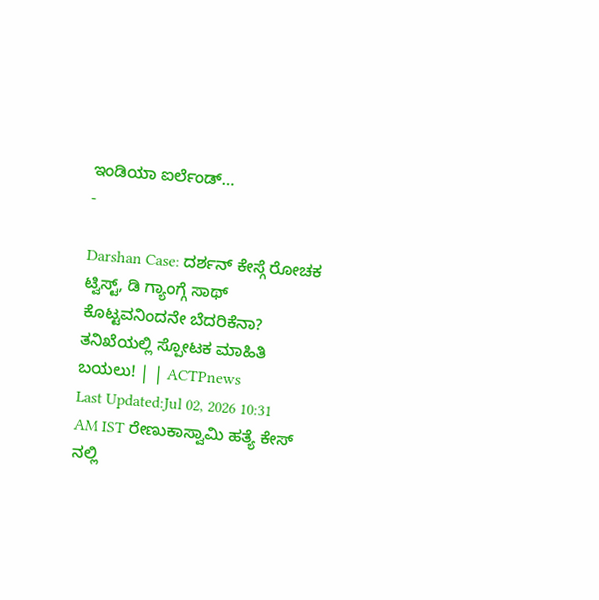ಇಂಡಿಯಾ ಐರ್ಲೆಂಡ್…
-

Darshan Case: ದರ್ಶನ್ ಕೇಸ್ಗೆ ರೋಚಕ ಟ್ವಿಸ್ಟ್, ಡಿ ಗ್ಯಾಂಗ್ಗೆ ಸಾಥ್ ಕೊಟ್ಟವನಿಂದನೇ ಬೆದರಿಕೆನಾ? ತನಿಖೆಯಲ್ಲಿ ಸ್ಪೋಟಕ ಮಾಹಿತಿ ಬಯಲು! | | ACTPnews
Last Updated:Jul 02, 2026 10:31 AM IST ರೇಣುಕಾಸ್ವಾಮಿ ಹತ್ಯೆ ಕೇಸ್ ನಲ್ಲಿ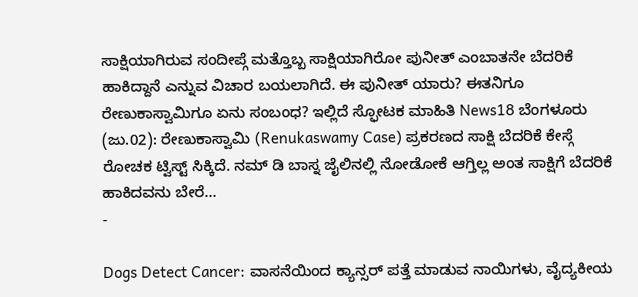ಸಾಕ್ಷಿಯಾಗಿರುವ ಸಂದೀಪ್ಗೆ ಮತ್ತೊಬ್ಬ ಸಾಕ್ಷಿಯಾಗಿರೋ ಪುನೀತ್ ಎಂಬಾತನೇ ಬೆದರಿಕೆ ಹಾಕಿದ್ದಾನೆ ಎನ್ನುವ ವಿಚಾರ ಬಯಲಾಗಿದೆ. ಈ ಪುನೀತ್ ಯಾರು? ಈತನಿಗೂ ರೇಣುಕಾಸ್ವಾಮಿಗೂ ಏನು ಸಂಬಂಧ? ಇಲ್ಲಿದೆ ಸ್ಫೋಟಕ ಮಾಹಿತಿ News18 ಬೆಂಗಳೂರು (ಜು.02): ರೇಣುಕಾಸ್ವಾಮಿ (Renukaswamy Case) ಪ್ರಕರಣದ ಸಾಕ್ಷಿ ಬೆದರಿಕೆ ಕೇಸ್ಗೆ ರೋಚಕ ಟ್ವಿಸ್ಟ್ ಸಿಕ್ಕಿದೆ. ನಮ್ ಡಿ ಬಾಸ್ನ ಜೈಲಿನಲ್ಲಿ ನೋಡೋಕೆ ಆಗ್ತಿಲ್ಲ ಅಂತ ಸಾಕ್ಷಿಗೆ ಬೆದರಿಕೆ ಹಾಕಿದವನು ಬೇರೆ…
-

Dogs Detect Cancer: ವಾಸನೆಯಿಂದ ಕ್ಯಾನ್ಸರ್ ಪತ್ತೆ ಮಾಡುವ ನಾಯಿಗಳು, ವೈದ್ಯಕೀಯ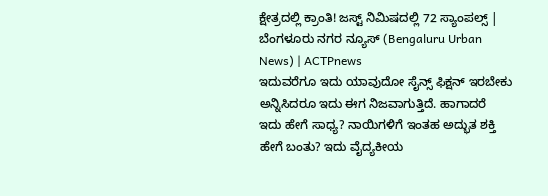ಕ್ಷೇತ್ರದಲ್ಲಿ ಕ್ರಾಂತಿ! ಜಸ್ಟ್ ನಿಮಿಷದಲ್ಲಿ 72 ಸ್ಯಾಂಪಲ್ಸ್ | ಬೆಂಗಳೂರು ನಗರ ನ್ಯೂಸ್ (Bengaluru Urban News) | ACTPnews
ಇದುವರೆಗೂ ಇದು ಯಾವುದೋ ಸೈನ್ಸ್ ಫಿಕ್ಷನ್ ಇರಬೇಕು ಅನ್ನಿಸಿದರೂ ಇದು ಈಗ ನಿಜವಾಗುತ್ತಿದೆ. ಹಾಗಾದರೆ ಇದು ಹೇಗೆ ಸಾಧ್ಯ? ನಾಯಿಗಳಿಗೆ ಇಂತಹ ಅದ್ಭುತ ಶಕ್ತಿ ಹೇಗೆ ಬಂತು? ಇದು ವೈದ್ಯಕೀಯ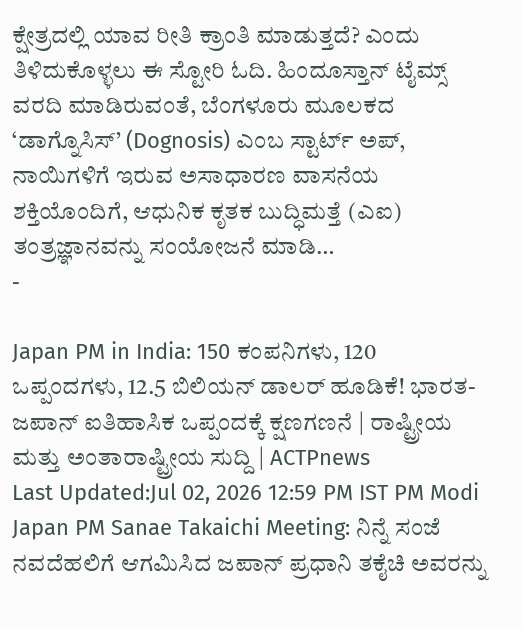ಕ್ಷೇತ್ರದಲ್ಲಿ ಯಾವ ರೀತಿ ಕ್ರಾಂತಿ ಮಾಡುತ್ತದೆ? ಎಂದು ತಿಳಿದುಕೊಳ್ಳಲು ಈ ಸ್ಟೋರಿ ಓದಿ. ಹಿಂದೂಸ್ತಾನ್ ಟೈಮ್ಸ್ ವರದಿ ಮಾಡಿರುವಂತೆ, ಬೆಂಗಳೂರು ಮೂಲಕದ ‘ಡಾಗ್ನೊಸಿಸ್’ (Dognosis) ಎಂಬ ಸ್ಟಾರ್ಟ್ ಅಪ್, ನಾಯಿಗಳಿಗೆ ಇರುವ ಅಸಾಧಾರಣ ವಾಸನೆಯ ಶಕ್ತಿಯೊಂದಿಗೆ, ಆಧುನಿಕ ಕೃತಕ ಬುದ್ಧಿಮತ್ತೆ (ಎಐ) ತಂತ್ರಜ್ಞಾನವನ್ನು ಸಂಯೋಜನೆ ಮಾಡಿ…
-

Japan PM in India: 150 ಕಂಪನಿಗಳು, 120 ಒಪ್ಪಂದಗಳು, 12.5 ಬಿಲಿಯನ್ ಡಾಲರ್ ಹೂಡಿಕೆ! ಭಾರತ-ಜಪಾನ್ ಐತಿಹಾಸಿಕ ಒಪ್ಪಂದಕ್ಕೆ ಕ್ಷಣಗಣನೆ | ರಾಷ್ಟ್ರೀಯ ಮತ್ತು ಅಂತಾರಾಷ್ಟ್ರೀಯ ಸುದ್ದಿ | ACTPnews
Last Updated:Jul 02, 2026 12:59 PM IST PM Modi Japan PM Sanae Takaichi Meeting: ನಿನ್ನೆ ಸಂಜೆ ನವದೆಹಲಿಗೆ ಆಗಮಿಸಿದ ಜಪಾನ್ ಪ್ರಧಾನಿ ತಕೈಚಿ ಅವರನ್ನು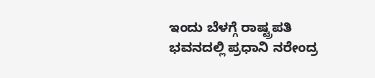ಇಂದು ಬೆಳಗ್ಗೆ ರಾಷ್ಟ್ರಪತಿ ಭವನದಲ್ಲಿ ಪ್ರಧಾನಿ ನರೇಂದ್ರ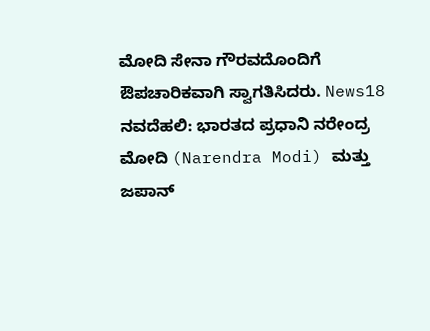ಮೋದಿ ಸೇನಾ ಗೌರವದೊಂದಿಗೆ ಔಪಚಾರಿಕವಾಗಿ ಸ್ವಾಗತಿಸಿದರು. News18 ನವದೆಹಲಿ: ಭಾರತದ ಪ್ರಧಾನಿ ನರೇಂದ್ರ ಮೋದಿ (Narendra Modi) ಮತ್ತು ಜಪಾನ್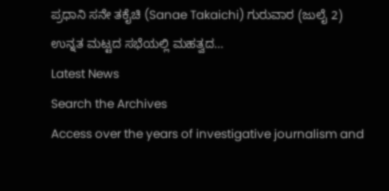ಪ್ರಧಾನಿ ಸನೇ ತಕೈಚಿ (Sanae Takaichi) ಗುರುವಾರ (ಜುಲೈ 2) ಉನ್ನತ ಮಟ್ಟದ ಸಭೆಯಲ್ಲಿ ಮಹತ್ವದ…
Latest News
Search the Archives
Access over the years of investigative journalism and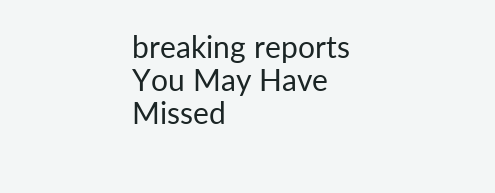breaking reports
You May Have Missed